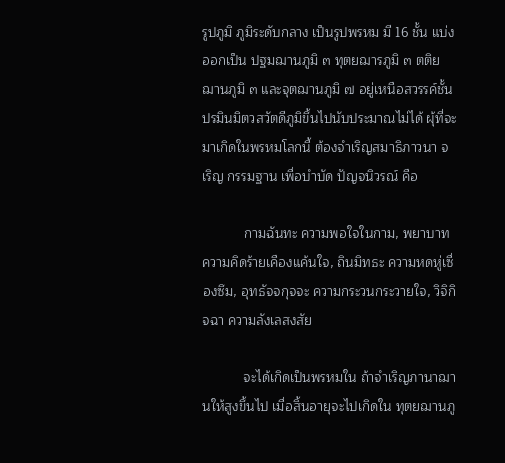รูปภูมิ ภูมิระดับกลาง เป็นรูปพรหม มี 16 ชั้น แบ่งออกเป็น ปฐมฌานภูมิ ๓ ทุตยฌารภูมิ ๓ ตติยฌานภูมิ ๓ และจุตฌานภูมิ ๗ อยู่เหนือสวรรค์ชั้นปรมินมิตวสวัตดีภูมิขึ้นไปนับประมาณไม่ได้ ผุ้ที่จะมาเกิดในพรหมโลกนี้ ต้องจำเริญสมาธิภาวนา จเริญ กรรมฐาน เพื่อบำบัด ปัญจนิวรณ์ คือ

           กามฉันทะ ความพอใจในกาม, พยาบาท ความคิดร้ายเคืองแค้นใจ, ถินมิทธะ ความหดหู่เซื่องซึม, อุทธัจจกุจจะ ความกระวนกระวายใจ, วิจิกิจฉา ความลังเลสงสัย

           จะได้เกิดเป็นพรหมใน ถ้าจำเริญภานาฌานให้สูงขึ้นไป เมื่อสิ้นอายุจะไปเกิดใน ทุตยฌานภู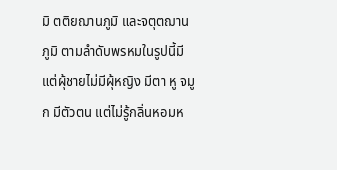มิ ตติยฌานภูมิ และจตุตฌานภูมิ ตามลำดับพรหมในรูปนี้มีแต่ผุ้ชายไม่มีผุ้หญิง มีตา หู จมูก มีตัวตน แต่ไม่รู้กลิ่นหอมห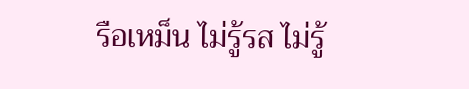รือเหม็น ไม่รู้รส ไม่รู้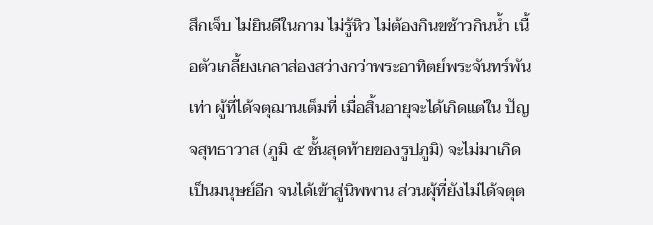สึกเจ็บ ไม่ยินดีในกาม ไม่รู้หิว ไม่ต้องกินขช้าวกินน้ำ เนื้อตัวเกลี้ยงเกลาส่องสว่างกว่าพระอาทิตย์พระจันทร์พันเท่า ผู้ที่ได้จตุฌานเต็มที่ เมื่อสิ้นอายุจะได้เกิดแต่ใน ปัญจสุทธาวาส (ภูมิ ๕ ชั้นสุดท้ายของรูปภูมิ) จะไม่มาเกิดเป็นมนุษย์อีก จนได้เข้าสู่นิพพาน ส่วนผุ้ที่ยังไม่ได้จตุต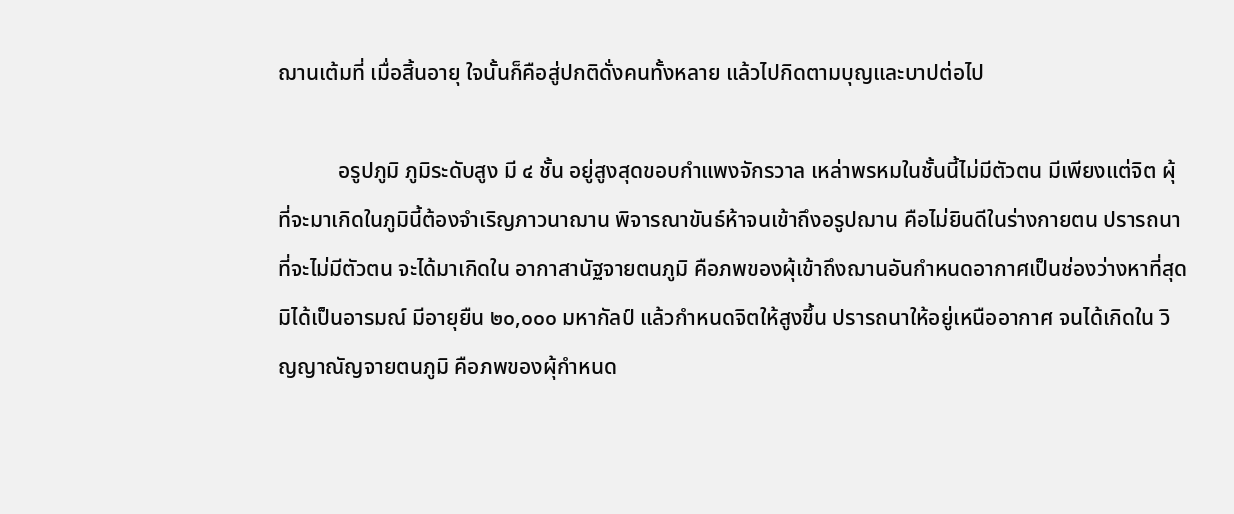ฌานเต้มที่ เมื่อสิ้นอายุ ใจนั้นก็คือสู่ปกติดั่งคนทั้งหลาย แล้วไปกิดตามบุญและบาปต่อไป

           อรูปภูมิ ภูมิระดับสูง มี ๔ ชั้น อยู่สูงสุดขอบกำแพงจักรวาล เหล่าพรหมในชั้นนี้ไม่มีตัวตน มีเพียงแต่จิต ผุ้ที่จะมาเกิดในภูมินี้ต้องจำเริญภาวนาฌาน พิจารณาขันธ์ห้าจนเข้าถึงอรูปฌาน คือไม่ยินดีในร่างกายตน ปรารถนาที่จะไม่มีตัวตน จะได้มาเกิดใน อากาสานัฐจายตนภูมิ คือภพของผุ้เข้าถึงฌานอันกำหนดอากาศเป็นช่องว่างหาที่สุดมิได้เป็นอารมณ์ มีอายุยืน ๒๐,๐๐๐ มหากัลป์ แล้วกำหนดจิตให้สูงขึ้น ปรารถนาให้อยู่เหนืออากาศ จนได้เกิดใน วิญญาณัญจายตนภูมิ คือภพของผุ้กำหนด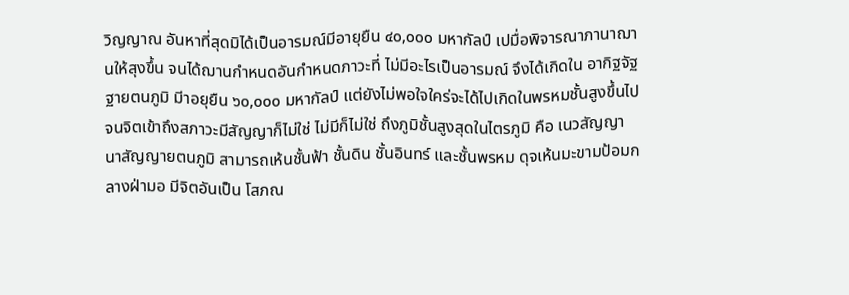วิญญาณ อันหาที่สุดมิได้เป็นอารมณ์มีอายุยืน ๔๐,๐๐๐ มหากัลป์ เปมื่อพิจารณาภานาฌานให้สุงขึ้น จนได้ฌานกำหนดอันกำหนดภาวะที่ ไม่มีอะไรเป็นอารมณ์ จึงได้เกิดใน อากิฐจัฐฐายตนภูมิ มีาอยุยืน ๖๐,๐๐๐ มหากัลป์ แต่ยังไม่พอใจใคร่จะได้ไปเกิดในพรหมชั้นสูงขึ้นไป จนจิตเข้าถึงสภาวะมีสัญญาก็ไม่ใช่ ไม่มีก็ไม่ใช่ ถึงภูมิชั้นสูงสุดในไตรภูมิ คือ เนวสัญญานาสัญญายตนภูมิ สามารถเห้นชั้นฟ้า ชั้นดิน ชั้นอินทร์ และชั้นพรหม ดุจเห้นมะขามป้อมกลางฝ่ามอ มีจิตอันเป็น โสภณ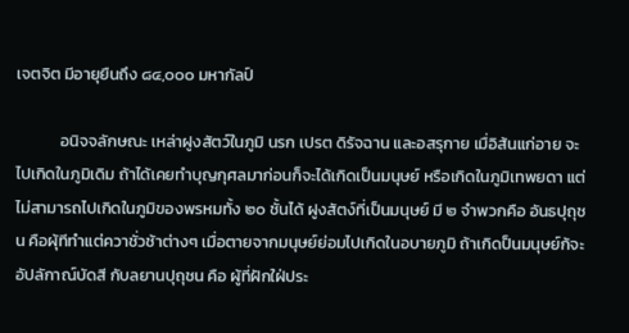เจตจิต มีอายุยืนถึง ๘๔,๐๐๐ มหากัลป์

            อนิจจลักษณะ เหล่าฝูงสัตว์ในภูมิ นรก เปรต ดิรัจฉาน และอสรุกาย เมื่อิส้นแก่อาย จะไปเกิดในภูมิเดิม ถ้าได้เคยทำบุญกุศลมาก่อนก็จะได้เกิดเป็นมนุษย์ หรือเกิดในภูมิเทพยดา แต่ไม่สามารถไปเกิดในภูมิของพรหมทั้ง ๒๐ ชั้นได้ ฝูงสัตง์ที่เป็นมนุษย์ มี ๒ จำพวกคือ อันธปุถุชน คือผุ้ทีทำแต่ควาชั่วช้าต่างๆ เมื่อตายจากมนุษย์ย่อมไปเกิดในอบายภูมิ ถ้าเกิดป็นมนุษย์ก้จะอัปลักาณ์บัดสี กับลยานปุถุชน คือ ผู้ที่ฝักใฝ่ประ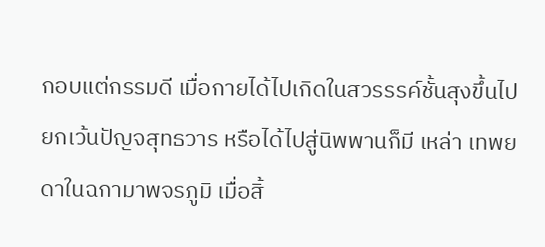กอบแต่กรรมดี เมื่อกายได้ไปเกิดในสวรรรค์ชั้นสุงขึ้นไป ยกเว้นปัญจสุทธวาร หรือได้ไปสู่นิพพานก็มี เหล่า เทพยดาในฉกามาพจรภูมิ เมื่อสิ้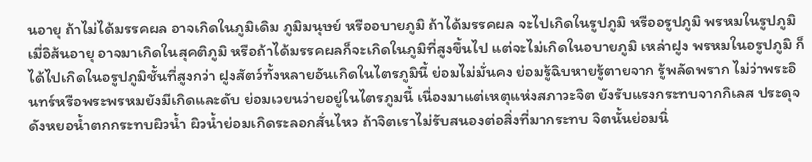นอายุ ถ้าไม่ได้มรรคผล อาจเกิดในภูมิเดิม ภูมิมนุษย์ หรืออบายภูมิ ถ้าได้มรรคผล จะไปเกิดในรูปภูมิ หรืออรูปภูมิ พรหมในรูปภูมิ เมื่อิส้นอายุ อาจมาเกิดในสุคติภูมิ หรือถ้าได้มรรคผลก็จะเกิดในภูมิที่สูงขึ้นไป แต่จะไม่เกิดในอบายภูมิ เหล่าฝูง พรหมในอรูปภูมิ ก็ได้ไปเกิดในอรูปภูมิชั้นที่สูงกว่า ฝูงสัตว์ทั้งหลายอันเกิดในไตรภูมินี้ ย่อมไม่มั่นคง ย่อมรู้ฉิบหายรู้ตายจาก รู้พลัดพราก ไม่ว่าพระอินทร์หรือพระพรหมยังมีเกิดและดับ ย่อมเวยนว่ายอยู่ในไตรภูมนี้ เนื่องมาแต่เหตุแห่งสภาวะจิต ยังรับแรงกระทบจากกิเลส ประดุจดังหยอน้ำตกกระทบผิวน้ำ ผิวน้ำย่อมเกิดระลอกสั่นไหว ถ้าจิตเราไม่รับสนองต่อสิ่งที่มากระทบ จิตนั้นย่อมนิ่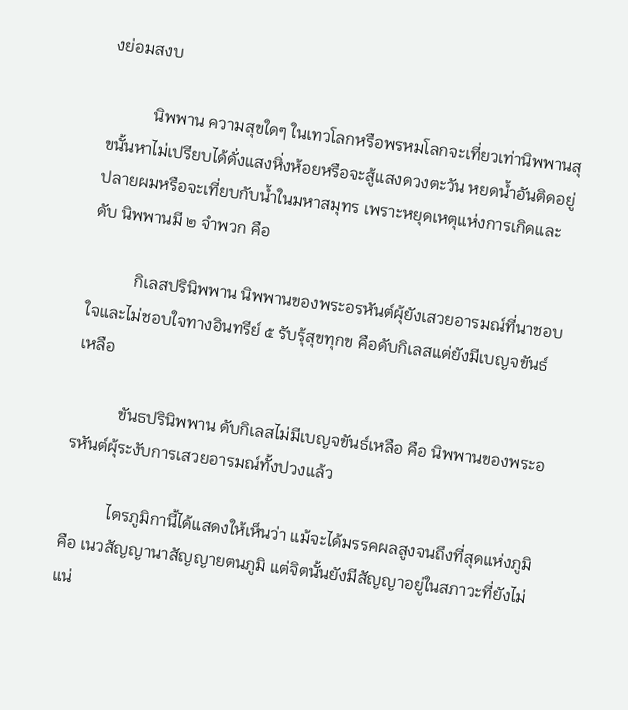งย่อมสงบ

           นิพพาน ความสุขใดๆ ในเทวโลกหรือพรหมโลกจะเที่ยวเท่านิพพานสุขนั้นหาไม่เปรียบได้ดั่งแสงหิ่งห้อยหรือจะสู้แสงดวงตะวัน หยดน้ำอันติดอยู่ปลายผมหรือจะเที่ยบกับน้ำในมหาสมุทร เพราะหยุดเหตุแห่งการเกิดและดับ นิพพานมี ๒ จำพวก คือ

           กิเลสปรินิพพาน นิพพานของพระอรหันต์ผุ้ยังเสวยอารมณ์ที่นาชอบใจและไม่ชอบใจทางอินทรีย์ ๕ รับรุ้สุขทุกข คือดับกิเลสแต่ยังมีเบญจขันธ์เหลือ

           ขันธปรินิพพาน ดับกิเลสไม่มีเบญจขันธ์เหลือ คือ นิพพานของพระอรหันต์ผุ้ระงับการเสวยอารมณ์ทั้งปวงแล้ว

           ไตรภูมิกานี้ได้แสดงให้เห็นว่า แม้จะได้มรรคผลสูงจนถึงที่สุดแห่งภูมิ คือ เนวสัญญานาสัญญายตนภูมิ แต่จิตนั้นยังมีสัญญาอยู่ในสภาวะที่ยังไม่แน่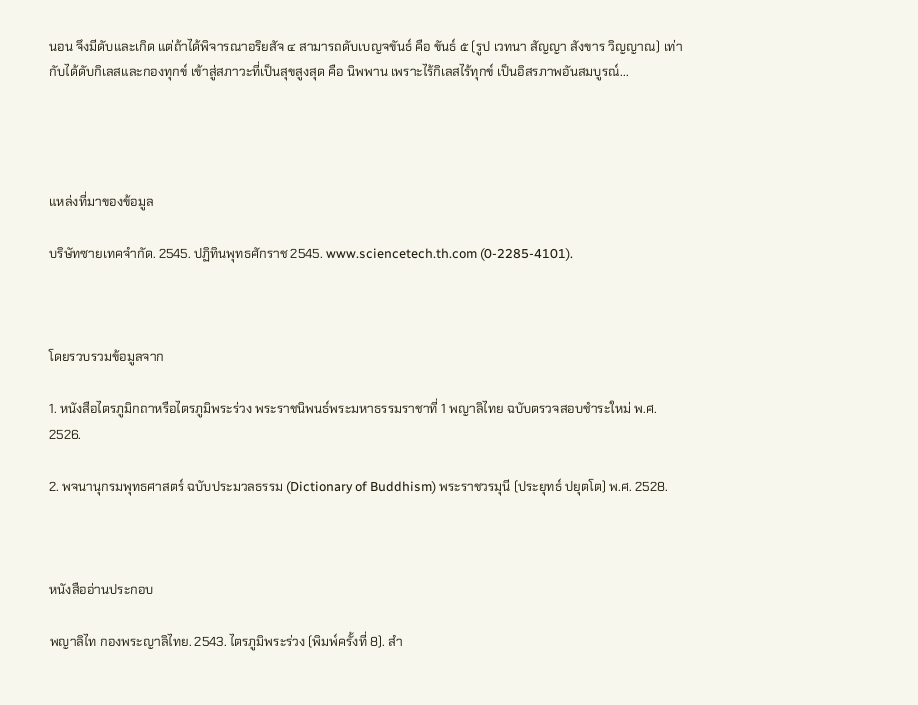นอน จึงมีดับและเกิด แต่ถ้าได้พิจารณาอริยสัจ ๔ สามารถดับเบญจขันธ์ คือ ขันธ์ ๕ (รูป เวทนา สัญญา สังขาร วิญญาณ) เท่ากับได้ดับกิเลสและกองทุกข์ เข้าสู่สภาวะที่เป็นสุขสูงสุด คือ นิพพาน เพราะไร้กิเลสไร้ทุกข์ เป็นอิสรภาพอันสมบูรณ์...




แหล่งที่มาของข้อมูล

บริษัทซายเทคจำกัด. 2545. ปฏิทินพุทธศักราช 2545. www.sciencetech.th.com (0-2285-4101).



โดยรวบรวมข้อมูลจาก

1. หนังสือไตรภูมิกถาหรือไตรภูมิพระร่วง พระราชนิพนธ์พระมหาธรรมราชาที่ 1 พญาลิไทย ฉบับตรวจสอบชำระใหม่ พ.ศ. 2526.

2. พจนานุกรมพุทธศาสตร์ ฉบับประมวลธรรม (Dictionary of Buddhism) พระราชวรมุนี (ประยุทธ์ ปยุตโต) พ.ศ. 2528.



หนังสืออ่านประกอบ

พญาลิไท กองพระญาลิไทย. 2543. ไตรภูมิพระร่วง (พิมพ์ครั้งที่ 8). สำ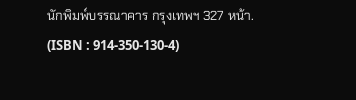นักพิมพ์บรรณาคาร กรุงเทพฯ 327 หน้า. (ISBN : 914-350-130-4)